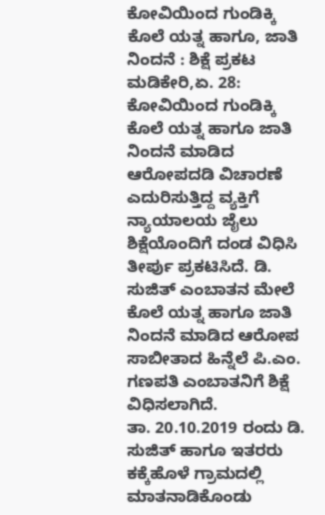ಕೋವಿಯಿಂದ ಗುಂಡಿಕ್ಕಿ ಕೊಲೆ ಯತ್ನ ಹಾಗೂ, ಜಾತಿ ನಿಂದನೆ : ಶಿಕ್ಷೆ ಪ್ರಕಟ
ಮಡಿಕೇರಿ,ಏ. 28: ಕೋವಿಯಿಂದ ಗುಂಡಿಕ್ಕಿ ಕೊಲೆ ಯತ್ನ ಹಾಗೂ ಜಾತಿ ನಿಂದನೆ ಮಾಡಿದ ಆರೋಪದಡಿ ವಿಚಾರಣೆ ಎದುರಿಸುತ್ತಿದ್ದ ವ್ಯಕ್ತಿಗೆ ನ್ಯಾಯಾಲಯ ಜೈಲು ಶಿಕ್ಷೆಯೊಂದಿಗೆ ದಂಡ ವಿಧಿಸಿ ತೀರ್ಪು ಪ್ರಕಟಿಸಿದೆ. ಡಿ. ಸುಜಿತ್ ಎಂಬಾತನ ಮೇಲೆ ಕೊಲೆ ಯತ್ನ ಹಾಗೂ ಜಾತಿ ನಿಂದನೆ ಮಾಡಿದ ಆರೋಪ ಸಾಬೀತಾದ ಹಿನ್ನೆಲೆ ಪಿ.ಎಂ. ಗಣಪತಿ ಎಂಬಾತನಿಗೆ ಶಿಕ್ಷೆ ವಿಧಿಸಲಾಗಿದೆ.
ತಾ. 20.10.2019 ರಂದು ಡಿ. ಸುಜಿತ್ ಹಾಗೂ ಇತರರು ಕಕ್ಕೆಹೊಳೆ ಗ್ರಾಮದಲ್ಲಿ ಮಾತನಾಡಿಕೊಂಡು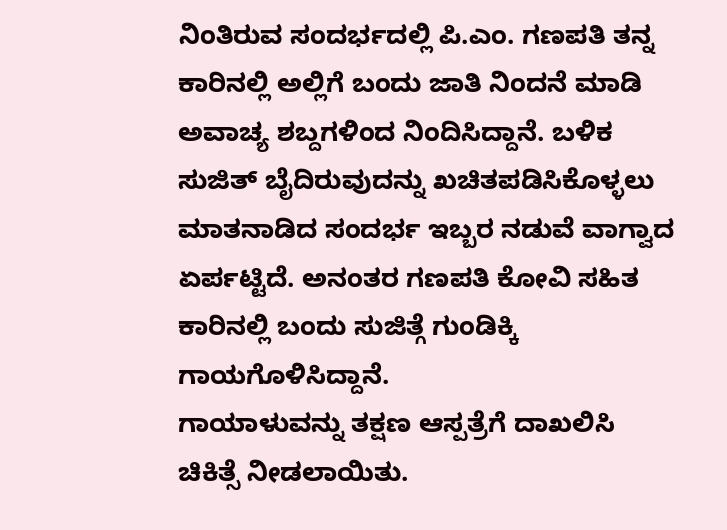ನಿಂತಿರುವ ಸಂದರ್ಭದಲ್ಲಿ ಪಿ.ಎಂ. ಗಣಪತಿ ತನ್ನ ಕಾರಿನಲ್ಲಿ ಅಲ್ಲಿಗೆ ಬಂದು ಜಾತಿ ನಿಂದನೆ ಮಾಡಿ ಅವಾಚ್ಯ ಶಬ್ದಗಳಿಂದ ನಿಂದಿಸಿದ್ದಾನೆ. ಬಳಿಕ ಸುಜಿತ್ ಬೈದಿರುವುದನ್ನು ಖಚಿತಪಡಿಸಿಕೊಳ್ಳಲು ಮಾತನಾಡಿದ ಸಂದರ್ಭ ಇಬ್ಬರ ನಡುವೆ ವಾಗ್ವಾದ ಏರ್ಪಟ್ಟಿದೆ. ಅನಂತರ ಗಣಪತಿ ಕೋವಿ ಸಹಿತ ಕಾರಿನಲ್ಲಿ ಬಂದು ಸುಜಿತ್ಗೆ ಗುಂಡಿಕ್ಕಿ ಗಾಯಗೊಳಿಸಿದ್ದಾನೆ.
ಗಾಯಾಳುವನ್ನು ತಕ್ಷಣ ಆಸ್ಪತ್ರೆಗೆ ದಾಖಲಿಸಿ ಚಿಕಿತ್ಸೆ ನೀಡಲಾಯಿತು.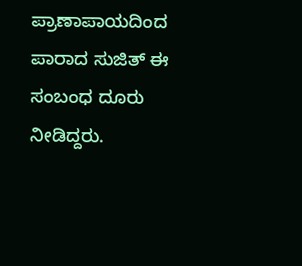ಪ್ರಾಣಾಪಾಯದಿಂದ ಪಾರಾದ ಸುಜಿತ್ ಈ ಸಂಬಂಧ ದೂರು ನೀಡಿದ್ದರು.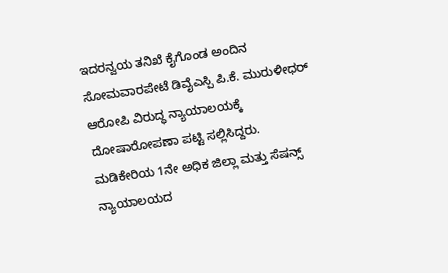ಇದರನ್ವಯ ತನಿಖೆ ಕೈಗೊಂಡ ಅಂದಿನ ಸೋಮವಾರಪೇಟೆ ಡಿವೈಎಸ್ಪಿ ಪಿ.ಕೆ. ಮುರುಳೀಧರ್ ಆರೋಪಿ ವಿರುದ್ಧ ನ್ಯಾಯಾಲಯಕ್ಕೆ ದೋಷಾರೋಪಣಾ ಪಟ್ಟಿ ಸಲ್ಲಿಸಿದ್ದರು.
ಮಡಿಕೇರಿಯ 1ನೇ ಅಧಿಕ ಜಿಲ್ಲಾ ಮತ್ತು ಸೆಷನ್ಸ್ ನ್ಯಾಯಾಲಯದ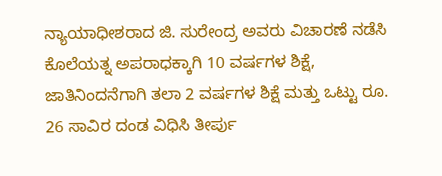ನ್ಯಾಯಾಧೀಶರಾದ ಜಿ. ಸುರೇಂದ್ರ ಅವರು ವಿಚಾರಣೆ ನಡೆಸಿ ಕೊಲೆಯತ್ನ ಅಪರಾಧಕ್ಕಾಗಿ 10 ವರ್ಷಗಳ ಶಿಕ್ಷೆ, ಜಾತಿನಿಂದನೆಗಾಗಿ ತಲಾ 2 ವರ್ಷಗಳ ಶಿಕ್ಷೆ ಮತ್ತು ಒಟ್ಟು ರೂ. 26 ಸಾವಿರ ದಂಡ ವಿಧಿಸಿ ತೀರ್ಪು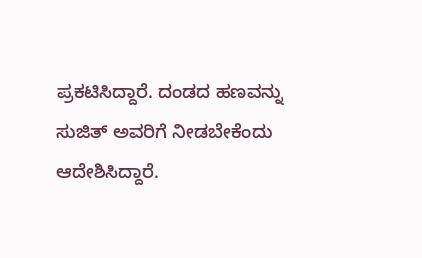ಪ್ರಕಟಿಸಿದ್ದಾರೆ. ದಂಡದ ಹಣವನ್ನು ಸುಜಿತ್ ಅವರಿಗೆ ನೀಡಬೇಕೆಂದು ಆದೇಶಿಸಿದ್ದಾರೆ.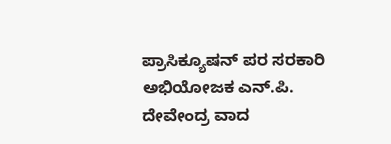ಪ್ರಾಸಿಕ್ಯೂಷನ್ ಪರ ಸರಕಾರಿ ಅಭಿಯೋಜಕ ಎನ್.ಪಿ. ದೇವೇಂದ್ರ ವಾದ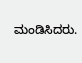ಮಂಡಿಸಿದರು.